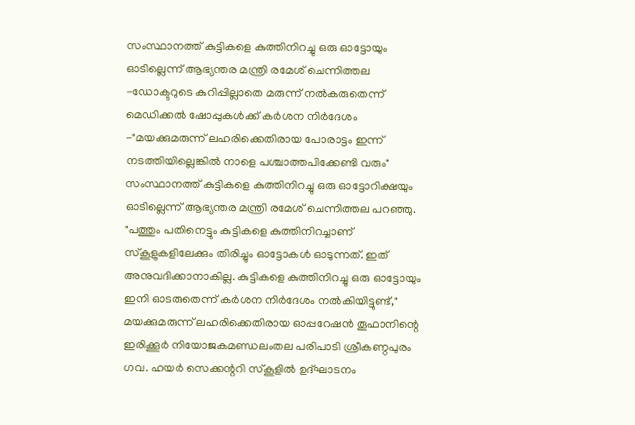സംസ്ഥാനത്ത് കുട്ടികളെ കുത്തിനിറച്ചു ഒരു ഓട്ടോയും ഓടില്ലെന്ന് ആഭ്യന്തര മന്ത്രി രമേശ് ചെന്നിത്തല
-ഡോക്ടറുടെ കുറിപ്പില്ലാതെ മരുന്ന് നൽകരുതെന്ന് മെഡിക്കൽ ഷോപ്പുകൾക്ക് കർശന നിർദേശം
-"മയക്കുമരുന്ന് ലഹരിക്കെതിരായ പോരാട്ടം ഇന്ന് നടത്തിയില്ലെങ്കിൽ നാളെ പശ്ചാത്തപിക്കേണ്ടി വരും"
സംസ്ഥാനത്ത് കുട്ടികളെ കുത്തിനിറച്ചു ഒരു ഓട്ടോറിക്ഷയും ഓടില്ലെന്ന് ആഭ്യന്തര മന്ത്രി രമേശ് ചെന്നിത്തല പറഞ്ഞു. "പത്തും പതിനെട്ടും കുട്ടികളെ കുത്തിനിറച്ചാണ് സ്കൂളുകളിലേക്കും തിരിച്ചും ഓട്ടോകൾ ഓടുന്നത്. ഇത് അനുവദിക്കാനാകില്ല. കുട്ടികളെ കുത്തിനിറച്ചു ഒരു ഓട്ടോയും ഇനി ഓടരുതെന്ന് കർശന നിർദേശം നൽകിയിട്ടുണ്ട്," മയക്കുമരുന്ന് ലഹരിക്കെതിരായ ഓപ്പറേഷൻ തൂഫാനിന്റെ ഇരിക്കൂർ നിയോജകമണ്ഡലംതല പരിപാടി ശ്രീകണ്ഠപുരം ഗവ. ഹയർ സെക്കന്ററി സ്കൂളിൽ ഉദ്ഘാടനം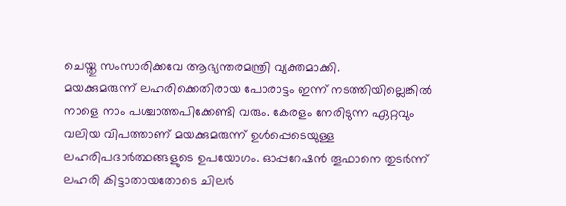ചെയ്തു സംസാരിക്കവേ ആഭ്യന്തരമന്ത്രി വ്യക്തമാക്കി.
മയക്കുമരുന്ന് ലഹരിക്കെതിരായ പോരാട്ടം ഇന്ന് നടത്തിയില്ലെങ്കിൽ നാളെ നാം പശ്ചാത്തപിക്കേണ്ടി വരും. കേരളം നേരിടുന്ന ഏറ്റവും വലിയ വിപത്താണ് മയക്കുമരുന്ന് ഉൾപ്പെടെയുള്ള ലഹരിപദാർത്ഥങ്ങളുടെ ഉപയോഗം. ഓപ്പറേഷൻ തൂഫാനെ തുടർന്ന് ലഹരി കിട്ടാതായതോടെ ചിലർ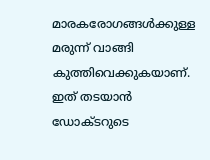മാരകരോഗങ്ങൾക്കുള്ള മരുന്ന് വാങ്ങി കുത്തിവെക്കുകയാണ്. ഇത് തടയാൻ ഡോക്ടറുടെ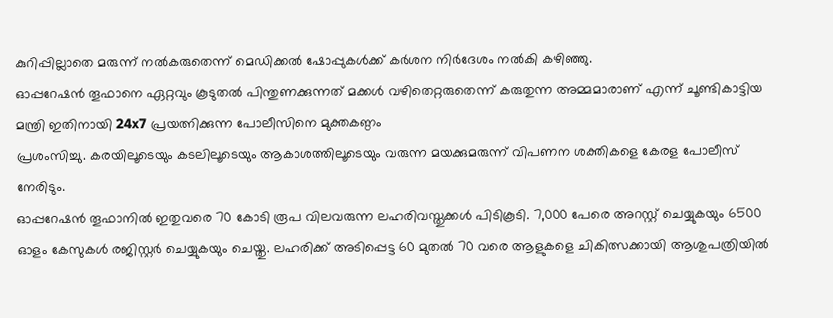കുറിപ്പില്ലാതെ മരുന്ന് നൽകരുതെന്ന് മെഡിക്കൽ ഷോപ്പുകൾക്ക് കർശന നിർദേശം നൽകി കഴിഞ്ഞു.
ഓപ്പറേഷൻ തൂഫാനെ ഏറ്റവും കൂടുതൽ പിന്തുണക്കുന്നത് മക്കൾ വഴിതെറ്റരുതെന്ന് കരുതുന്ന അമ്മമാരാണ് എന്ന് ചൂണ്ടികാട്ടിയ മന്ത്രി ഇതിനായി 24x7 പ്രയത്നിക്കുന്ന പോലീസിനെ മുക്തകണ്ഠം
പ്രശംസിച്ചു. കരയിലൂടെയും കടലിലൂടെയും ആകാശത്തിലൂടെയും വരുന്ന മയക്കുമരുന്ന് വിപണന ശക്തികളെ കേരള പോലീസ് നേരിടും.
ഓപ്പറേഷൻ തൂഫാനിൽ ഇതുവരെ 70 കോടി രൂപ വിലവരുന്ന ലഹരിവസ്തുക്കൾ പിടികൂടി. 7,000 പേരെ അറസ്റ്റ് ചെയ്യുകയും 6500 ഓളം കേസുകൾ രജിസ്റ്റർ ചെയ്യുകയും ചെയ്തു. ലഹരിക്ക് അടിപ്പെട്ട 60 മുതൽ 70 വരെ ആളുകളെ ചികിത്സക്കായി ആശുപത്രിയിൽ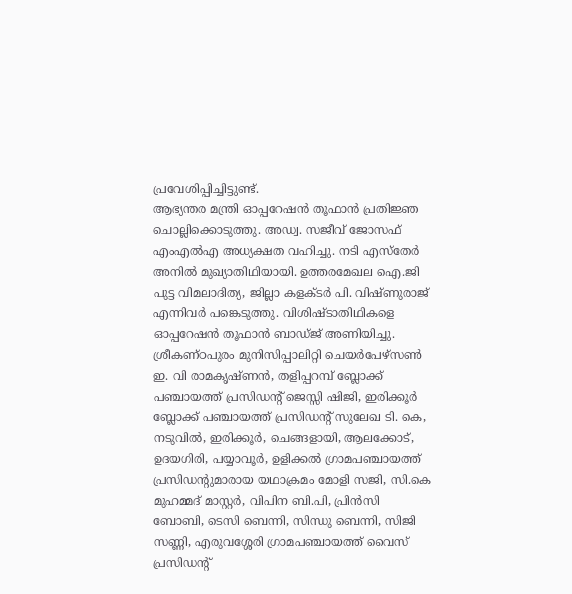പ്രവേശിപ്പിച്ചിട്ടുണ്ട്.
ആഭ്യന്തര മന്ത്രി ഓപ്പറേഷൻ തൂഫാൻ പ്രതിജ്ഞ ചൊല്ലിക്കൊടുത്തു. അഡ്വ. സജീവ് ജോസഫ് എംഎൽഎ അധ്യക്ഷത വഹിച്ചു. നടി എസ്തേർ അനിൽ മുഖ്യാതിഥിയായി. ഉത്തരമേഖല ഐ.ജി പുട്ട വിമലാദിത്യ, ജില്ലാ കളക്ടർ പി. വിഷ്ണുരാജ് എന്നിവർ പങ്കെടുത്തു. വിശിഷ്ടാതിഥികളെ ഓപ്പറേഷൻ തൂഫാൻ ബാഡ്ജ് അണിയിച്ചു.
ശ്രീകണ്ഠപുരം മുനിസിപ്പാലിറ്റി ചെയർപേഴ്സൺ ഇ. വി രാമകൃഷ്ണൻ, തളിപ്പറമ്പ് ബ്ലോക്ക് പഞ്ചായത്ത് പ്രസിഡന്റ് ജെസ്സി ഷിജി, ഇരിക്കൂർ ബ്ലോക്ക് പഞ്ചായത്ത് പ്രസിഡന്റ് സുലേഖ ടി. കെ, നടുവിൽ, ഇരിക്കൂർ, ചെങ്ങളായി, ആലക്കോട്, ഉദയഗിരി, പയ്യാവൂർ, ഉളിക്കൽ ഗ്രാമപഞ്ചായത്ത് പ്രസിഡന്റുമാരായ യഥാക്രമം മോളി സജി, സി.കെ മുഹമ്മദ് മാസ്റ്റർ, വിപിന ബി.പി, പ്രിൻസി ബോബി, ടെസി ബെന്നി, സിന്ധു ബെന്നി, സിജി സണ്ണി, എരുവശ്ശേരി ഗ്രാമപഞ്ചായത്ത് വൈസ് പ്രസിഡന്റ്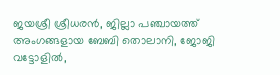ജയശ്രീ ശ്രീധരൻ, ജില്ലാ പഞ്ചായത്ത് അംഗങ്ങളായ ബേബി തൊലാനി, ജോജി വട്ടോളിൽ,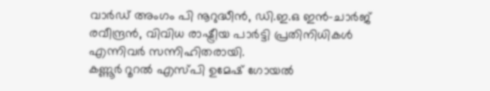വാർഡ് അംഗം പി നൂറുദ്ധീൻ, ഡി.ഇ.ഒ ഇൻ-ചാർജ് രവീന്ദ്രൻ, വിവിധ രാഷ്ട്രീയ പാർട്ടി പ്രതിനിധികൾ എന്നിവർ സന്നിഹിതരായി.
കണ്ണൂർ റൂറൽ എസ്പി ഉമേഷ് ഗോയൽ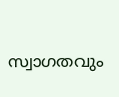സ്വാഗതവും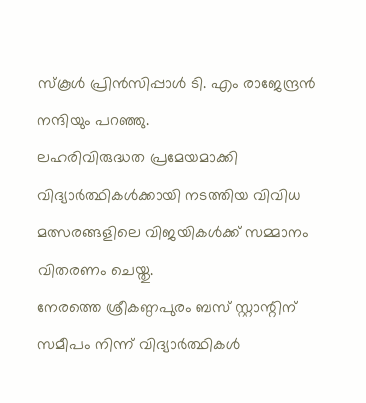സ്കൂൾ പ്രിൻസിപ്പാൾ ടി. എം രാജേന്ദ്രൻ നന്ദിയും പറഞ്ഞു.
ലഹരിവിരുദ്ധത പ്രമേയമാക്കി വിദ്യാർത്ഥികൾക്കായി നടത്തിയ വിവിധ മത്സരങ്ങളിലെ വിജയികൾക്ക് സമ്മാനം വിതരണം ചെയ്തു.
നേരത്തെ ശ്രീകണ്ഠപുരം ബസ് സ്റ്റാന്റിന് സമീപം നിന്ന് വിദ്യാർത്ഥികൾ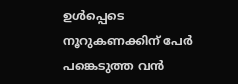ഉൾപ്പെടെ നൂറുകണക്കിന് പേർ പങ്കെടുത്ത വൻ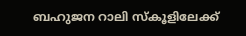ബഹുജന റാലി സ്കൂളിലേക്ക്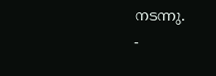നടന്നു.
-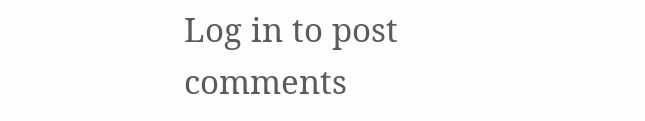Log in to post comments